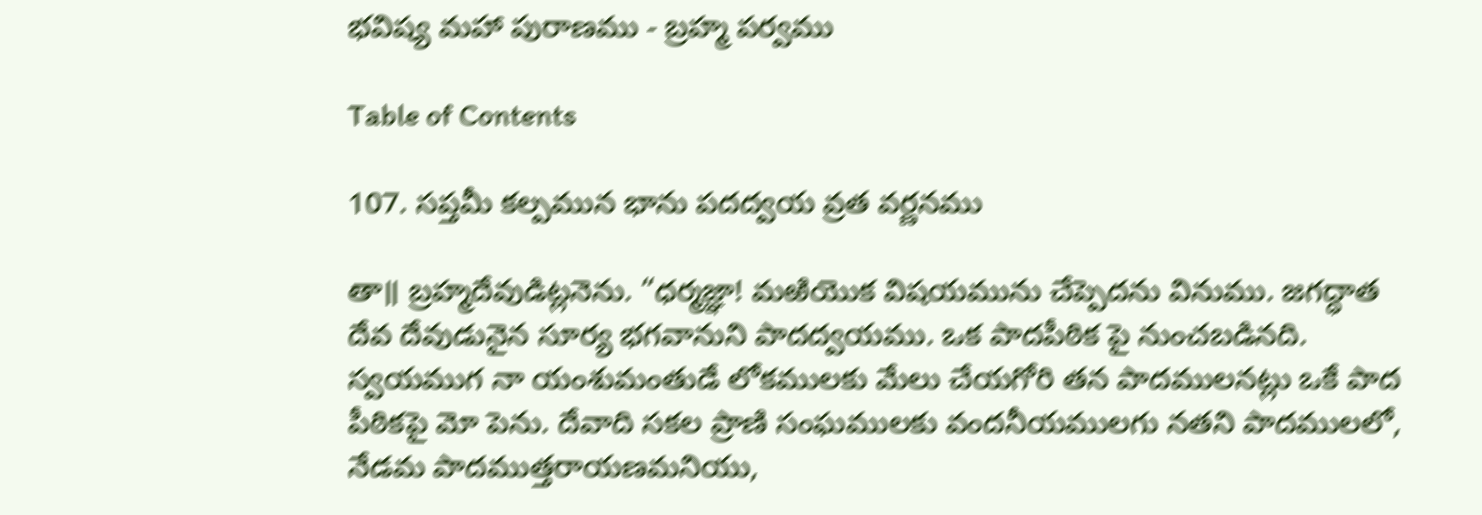భవిష్య మహా పురాణము - బ్రహ్మ పర్వము

Table of Contents

107. సప్తమీ కల్పమున భాను పదద్వయ వ్రత వర్ణనము

తా॥ బ్రహ్మదేవుడిట్లనెను. “ధర్మజ్ఞా! మఱియొక విషయమును చేప్పెదను వినుము. జగద్ధాత దేవ దేవుడునైన సూర్య భగవానుని పాదద్వయము. ఒక పాదపీఠిక పై నుంచబడినది. స్వయముగ నా యంశుమంతుడే లోకములకు మేలు చేయగోరి తన పాదములనట్లు ఒకే పాద పీఠికపై మో పెను. దేవాది సకల ప్రాణి సంఘములకు వందనీయములగు నతని పాదములలో, నేడమ పాదముత్తరాయణమనియు,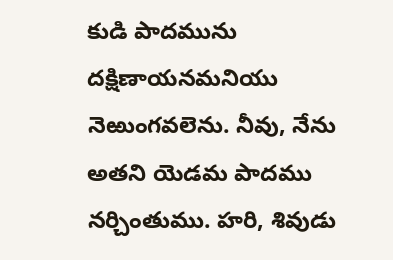కుడి పాదమును దక్షిణాయనమనియు నెఱుంగవలెను. నీవు, నేను అతని యెడమ పాదము నర్చింతుము. హరి, శివుడు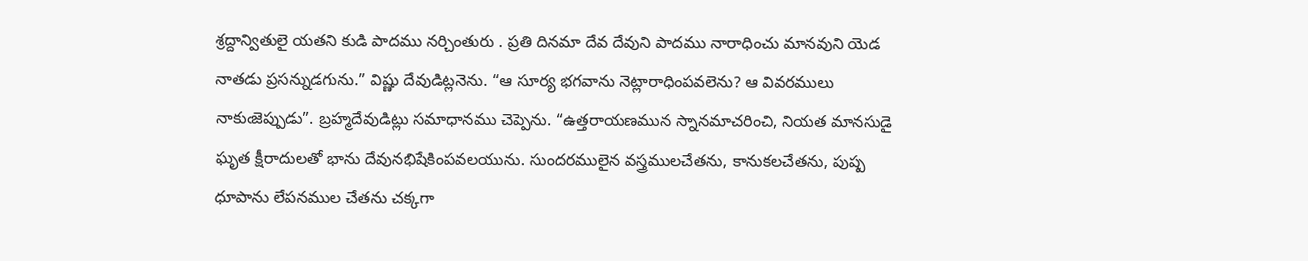శ్రద్దాన్వితులై యతని కుడి పాదము నర్చింతురు . ప్రతి దినమా దేవ దేవుని పాదము నారాధించు మానవుని యెడ నాతడు ప్రసన్నుడగును.” విష్ణు దేవుడిట్లనెను. “ఆ సూర్య భగవాను నెట్లారాధింపవలెను? ఆ వివరములు నాకుఁజెప్పుడు”. బ్రహ్మదేవుడిట్లు సమాధానము చెప్పెను. “ఉత్తరాయణమున స్నానమాచరించి, నియత మానసుడై ఘృత క్షీరాదులతో భాను దేవునభిషేకింపవలయును. సుందరములైన వస్త్రములచేతను, కానుకలచేతను, పుష్ప ధూపాను లేపనముల చేతను చక్కగా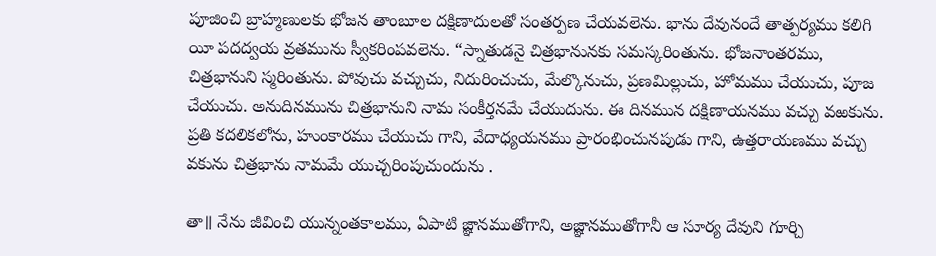పూజించి బ్రాహ్మణులకు భోజన తాంబూల దక్షిణాదులతో సంతర్పణ చేయవలెను. భాను దేవునందే తాత్పర్యము కలిగి యీ పదద్వయ వ్రతమును స్వీకరింపవలెను. “స్నాతుడనై చిత్రభానునకు సమస్కరింతును. భోజనాంతరము, చిత్రభానుని స్మరింతును. పోవుచు వచ్చుచు, నిదురించుచు, మేల్కొనుచు, ప్రణమిల్లుచు, హోమము చేయుచు, పూజ చేయుచు. అనుదినమును చిత్రభానుని నామ సంకీర్తనమే చేయుదును. ఈ దినమున దక్షిణాయనము వచ్చు వఱకును. ప్రతి కదలికలోను, హుంకారము చేయుచు గాని, వేదాధ్యయనము ప్రారంభించునపుడు గాని, ఉత్తరాయణము వచ్చు వకును చిత్రభాను నామమే యుచ్చరింపుచుందును .

తా॥ నేను జీవించి యున్నంతకాలము, ఏపాటి జ్ఞానముతోగాని, అజ్ఞానముతోగానీ ఆ సూర్య దేవుని గూర్చి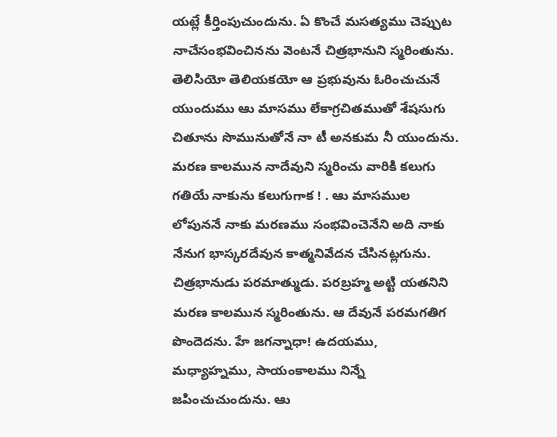యట్లే కీర్తింపుచుందును. ఏ కొంచే మసత్యము చెప్పుట నాచేసంభవించినను వెంటనే చిత్రభానుని స్మరింతును. తెలిసియో తెలియకయో ఆ ప్రభువును ఓరించుచునే యుందుము ఆు మాసము లేకాగ్రచితముతో శేషసుగు చితూను సొమునుతోనే నా టీ అనకుమ నీ యుందును. మరణ కాలమున నాదేవుని స్మరించు వారికి కలుగు గతియే నాకును కలుగుగాక ! . ఆు మాసముల లోపుననే నాకు మరణము సంభవించెనేని అది నాకు నేనుగ భాస్కరదేవున కాత్మనివేదన చేసినట్లగును. చిత్రభానుడు పరమాత్ముడు. పరబ్రహ్మ అట్టి యతనిని మరణ కాలమున స్మరింతును. ఆ దేవునే పరమగతిగ పొందెదను. హే జగన్నాధా! ఉదయము, మధ్యాహ్నము, సాయంకాలము నిన్నే జపించుచుందును. ఆు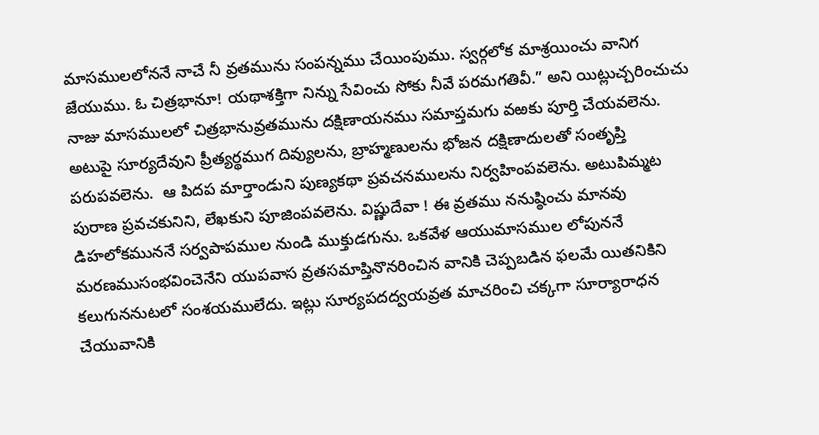మాసములలోననే నాచే నీ వ్రతమును సంపన్నము చేయింపుము. స్వర్గలోక మాశ్రయించు వానిగ జేయుము. ఓ చిత్రభానూ! యథాశక్తిగా నిన్ను సేవించు సోకు నీవే పరమగతివీ.” అని యిట్లుచ్చరించుచు నాజు మాసములలో చిత్రభానువ్రతమును దక్షిణాయనము సమాప్తమగు వఱకు పూర్తి చేయవలెను. అటుపై సూర్యదేవుని ప్రీత్యర్థముగ దివ్యులను, బ్రాహ్మణులను భోజన దక్షిణాదులతో సంతృప్తి పరుపవలెను.  ఆ పిదప మార్తాండుని పుణ్యకథా ప్రవచనములను నిర్వహింపవలెను. అటుపిమ్మట పురాణ ప్రవచకునిని, లేఖకుని పూజింపవలెను. విష్ణుదేవా ! ఈ వ్రతము ననుష్ఠించు మానవు డిహలోకముననే సర్వపాపముల నుండి ముక్తుడగును. ఒకవేళ ఆయుమాసముల లోపుననే మరణముసంభవించెనేని యుపవాస వ్రతసమాప్తినొనరించిన వానికి చెప్పబడిన ఫలమే యితనికిని కలుగుననుటలో సంశయములేదు. ఇట్లు సూర్యపదద్వయవ్రత మాచరించి చక్కగా సూర్యారాధన చేయువానికి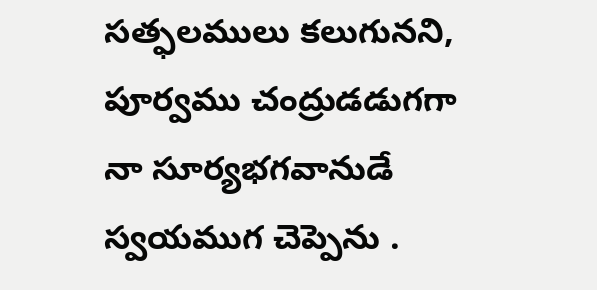సత్ఫలములు కలుగునని, పూర్వము చంద్రుడడుగగా నా సూర్యభగవానుడే స్వయముగ చెప్పెను .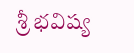శ్రీ భవిష్య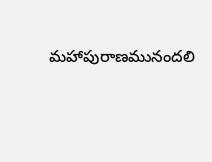మహాపురాణమునందలి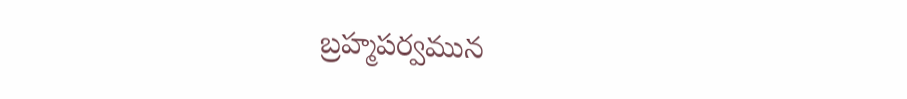బ్రహ్మపర్వమున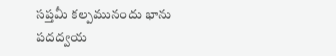సప్తమీ కల్పమునందు భాను పదద్వయ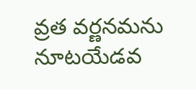వ్రత వర్ణనమను నూటయేడవ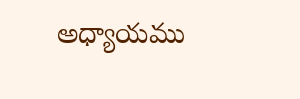అధ్యాయము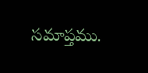సమాప్తము.